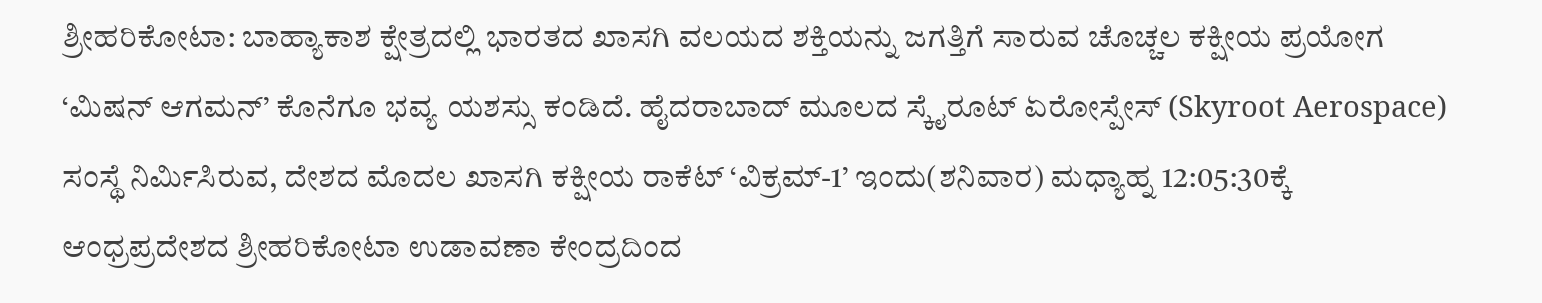ಶ್ರೀಹರಿಕೋಟಾ: ಬಾಹ್ಯಾಕಾಶ ಕ್ಷೇತ್ರದಲ್ಲಿ ಭಾರತದ ಖಾಸಗಿ ವಲಯದ ಶಕ್ತಿಯನ್ನು ಜಗತ್ತಿಗೆ ಸಾರುವ ಚೊಚ್ಚಲ ಕಕ್ಷೀಯ ಪ್ರಯೋಗ ‘ಮಿಷನ್ ಆಗಮನ್’ ಕೊನೆಗೂ ಭವ್ಯ ಯಶಸ್ಸು ಕಂಡಿದೆ. ಹೈದರಾಬಾದ್ ಮೂಲದ ಸ್ಕೈರೂಟ್ ಏರೋಸ್ಪೇಸ್ (Skyroot Aerospace) ಸಂಸ್ಥೆ ನಿರ್ಮಿಸಿರುವ, ದೇಶದ ಮೊದಲ ಖಾಸಗಿ ಕಕ್ಷೀಯ ರಾಕೆಟ್ ‘ವಿಕ್ರಮ್-1’ ಇಂದು(ಶನಿವಾರ) ಮಧ್ಯಾಹ್ನ 12:05:30ಕ್ಕೆ ಆಂಧ್ರಪ್ರದೇಶದ ಶ್ರೀಹರಿಕೋಟಾ ಉಡಾವಣಾ ಕೇಂದ್ರದಿಂದ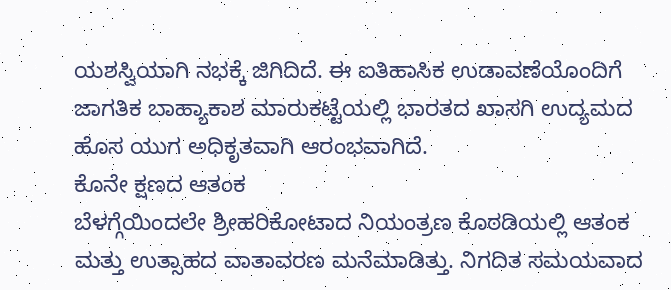ಯಶಸ್ವಿಯಾಗಿ ನಭಕ್ಕೆ ಜಿಗಿದಿದೆ. ಈ ಐತಿಹಾಸಿಕ ಉಡಾವಣೆಯೊಂದಿಗೆ ಜಾಗತಿಕ ಬಾಹ್ಯಾಕಾಶ ಮಾರುಕಟ್ಟೆಯಲ್ಲಿ ಭಾರತದ ಖಾಸಗಿ ಉದ್ಯಮದ ಹೊಸ ಯುಗ ಅಧಿಕೃತವಾಗಿ ಆರಂಭವಾಗಿದೆ.
ಕೊನೇ ಕ್ಷಣದ ಆತಂಕ
ಬೆಳಗ್ಗೆಯಿಂದಲೇ ಶ್ರೀಹರಿಕೋಟಾದ ನಿಯಂತ್ರಣ ಕೊಠಡಿಯಲ್ಲಿ ಆತಂಕ ಮತ್ತು ಉತ್ಸಾಹದ ವಾತಾವರಣ ಮನೆಮಾಡಿತ್ತು. ನಿಗದಿತ ಸಮಯವಾದ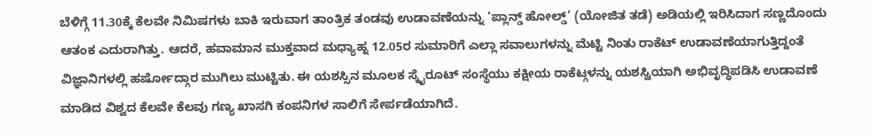ಬೆಳಿಗ್ಗೆ 11.30ಕ್ಕೆ ಕೆಲವೇ ನಿಮಿಷಗಳು ಬಾಕಿ ಇರುವಾಗ ತಾಂತ್ರಿಕ ತಂಡವು ಉಡಾವಣೆಯನ್ನು ‘ಪ್ಲಾನ್ಡ್ ಹೋಲ್ಡ್’ (ಯೋಜಿತ ತಡೆ) ಅಡಿಯಲ್ಲಿ ಇರಿಸಿದಾಗ ಸಣ್ಣದೊಂದು ಆತಂಕ ಎದುರಾಗಿತ್ತು. ಆದರೆ, ಹವಾಮಾನ ಮುಕ್ತವಾದ ಮಧ್ಯಾಹ್ನ 12.05ರ ಸುಮಾರಿಗೆ ಎಲ್ಲಾ ಸವಾಲುಗಳನ್ನು ಮೆಟ್ಟಿ ನಿಂತು ರಾಕೆಟ್ ಉಡಾವಣೆಯಾಗುತ್ತಿದ್ದಂತೆ ವಿಜ್ಞಾನಿಗಳಲ್ಲಿ ಹರ್ಷೋದ್ಗಾರ ಮುಗಿಲು ಮುಟ್ಟಿತು. ಈ ಯಶಸ್ಸಿನ ಮೂಲಕ ಸ್ಕೈರೂಟ್ ಸಂಸ್ಥೆಯು ಕಕ್ಷೀಯ ರಾಕೆಟ್ಗಳನ್ನು ಯಶಸ್ವಿಯಾಗಿ ಅಭಿವೃದ್ಧಿಪಡಿಸಿ ಉಡಾವಣೆ ಮಾಡಿದ ವಿಶ್ವದ ಕೆಲವೇ ಕೆಲವು ಗಣ್ಯ ಖಾಸಗಿ ಕಂಪನಿಗಳ ಸಾಲಿಗೆ ಸೇರ್ಪಡೆಯಾಗಿದೆ.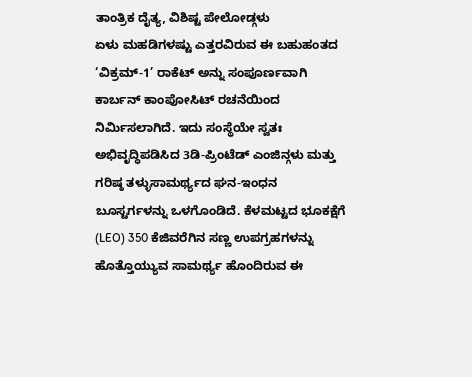ತಾಂತ್ರಿಕ ದೈತ್ಯ, ವಿಶಿಷ್ಟ ಪೇಲೋಡ್ಗಳು
ಏಳು ಮಹಡಿಗಳಷ್ಟು ಎತ್ತರವಿರುವ ಈ ಬಹುಹಂತದ ‘ವಿಕ್ರಮ್-1’ ರಾಕೆಟ್ ಅನ್ನು ಸಂಪೂರ್ಣವಾಗಿ ಕಾರ್ಬನ್ ಕಾಂಪೋಸಿಟ್ ರಚನೆಯಿಂದ ನಿರ್ಮಿಸಲಾಗಿದೆ. ಇದು ಸಂಸ್ಥೆಯೇ ಸ್ವತಃ ಅಭಿವೃದ್ಧಿಪಡಿಸಿದ 3ಡಿ-ಪ್ರಿಂಟೆಡ್ ಎಂಜಿನ್ಗಳು ಮತ್ತು ಗರಿಷ್ಠ ತಳ್ಳುಸಾಮರ್ಥ್ಯದ ಘನ-ಇಂಧನ ಬೂಸ್ಟರ್ಗಳನ್ನು ಒಳಗೊಂಡಿದೆ. ಕೆಳಮಟ್ಟದ ಭೂಕಕ್ಷೆಗೆ (LEO) 350 ಕೆಜಿವರೆಗಿನ ಸಣ್ಣ ಉಪಗ್ರಹಗಳನ್ನು ಹೊತ್ತೊಯ್ಯುವ ಸಾಮರ್ಥ್ಯ ಹೊಂದಿರುವ ಈ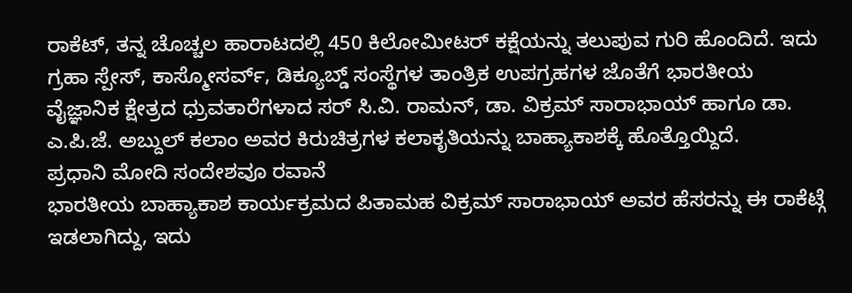ರಾಕೆಟ್, ತನ್ನ ಚೊಚ್ಚಲ ಹಾರಾಟದಲ್ಲಿ 450 ಕಿಲೋಮೀಟರ್ ಕಕ್ಷೆಯನ್ನು ತಲುಪುವ ಗುರಿ ಹೊಂದಿದೆ. ಇದು ಗ್ರಹಾ ಸ್ಪೇಸ್, ಕಾಸ್ಮೋಸರ್ವ್, ಡಿಕ್ಯೂಬ್ಡ್ ಸಂಸ್ಥೆಗಳ ತಾಂತ್ರಿಕ ಉಪಗ್ರಹಗಳ ಜೊತೆಗೆ ಭಾರತೀಯ ವೈಜ್ಞಾನಿಕ ಕ್ಷೇತ್ರದ ಧ್ರುವತಾರೆಗಳಾದ ಸರ್ ಸಿ.ವಿ. ರಾಮನ್, ಡಾ. ವಿಕ್ರಮ್ ಸಾರಾಭಾಯ್ ಹಾಗೂ ಡಾ. ಎ.ಪಿ.ಜೆ. ಅಬ್ದುಲ್ ಕಲಾಂ ಅವರ ಕಿರುಚಿತ್ರಗಳ ಕಲಾಕೃತಿಯನ್ನು ಬಾಹ್ಯಾಕಾಶಕ್ಕೆ ಹೊತ್ತೊಯ್ದಿದೆ.
ಪ್ರಧಾನಿ ಮೋದಿ ಸಂದೇಶವೂ ರವಾನೆ
ಭಾರತೀಯ ಬಾಹ್ಯಾಕಾಶ ಕಾರ್ಯಕ್ರಮದ ಪಿತಾಮಹ ವಿಕ್ರಮ್ ಸಾರಾಭಾಯ್ ಅವರ ಹೆಸರನ್ನು ಈ ರಾಕೆಟ್ಗೆ ಇಡಲಾಗಿದ್ದು, ಇದು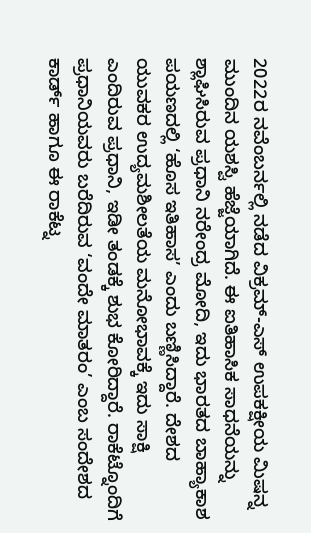2022ರ ನವೆಂಬರ್ನಲ್ಲಿ ನಡೆದ ವಿಕ್ರಮ್-ಎಸ್ ಉಪಕಕ್ಷೀಯ ಮಿಷನ್ನ ಮುಂದಿನ ಯಶಸ್ವಿ ಹೆಜ್ಜೆಯಾಗಿದೆ. ಈ ಐತಿಹಾಸಿಕ ಸಾಧನೆಯನ್ನು ಶ್ಲಾಘಿಸಿರುವ ಪ್ರಧಾನಿ ನರೇಂದ್ರ ಮೋದಿ, ಇದು ಭಾರತದ ಬಾಹ್ಯಾಕಾಶ ಪಯಣದಲ್ಲಿ ‘ಹೊಸ ಇತಿಹಾಸ’ ಎಂದು ಬಣ್ಣಿಸಿದ್ದಾರೆ. ದೇಶದ ಯುವಕರ ಉದ್ಯಮಶೀಲತೆಯ ಮನೋಭಾವಕ್ಕೆ ಇದು ಸಾಕ್ಷಿ ಎಂದಿರುವ ಪ್ರಧಾನಿ, ಇಡೀ ತಂಡಕ್ಕೆ ಶುಭ ಕೋರಿದ್ದಾರೆ. ರಾಕೆಟ್ನೊಂದಿಗೆ ಪ್ರಧಾನಿಯವರು ಬರೆದಿರುವ ‘ವಂದೇ ಮಾತರಂ’ ಎಂಬ ಸಂದೇಶದ ಕಾರ್ಡ್ ಹಾಗೂ ಈ ರಾಕೆಟ್ನ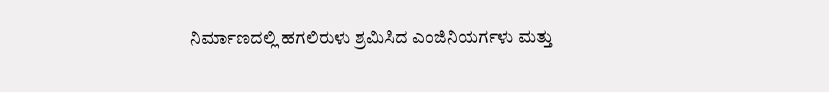ನಿರ್ಮಾಣದಲ್ಲಿ ಹಗಲಿರುಳು ಶ್ರಮಿಸಿದ ಎಂಜಿನಿಯರ್ಗಳು ಮತ್ತು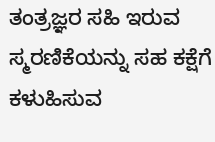ತಂತ್ರಜ್ಞರ ಸಹಿ ಇರುವ ಸ್ಮರಣಿಕೆಯನ್ನು ಸಹ ಕಕ್ಷೆಗೆ ಕಳುಹಿಸುವ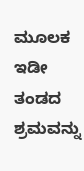ಮೂಲಕ ಇಡೀ ತಂಡದ ಶ್ರಮವನ್ನು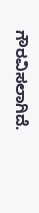ಗೌರವಿಸಲಾಗಿದೆ.